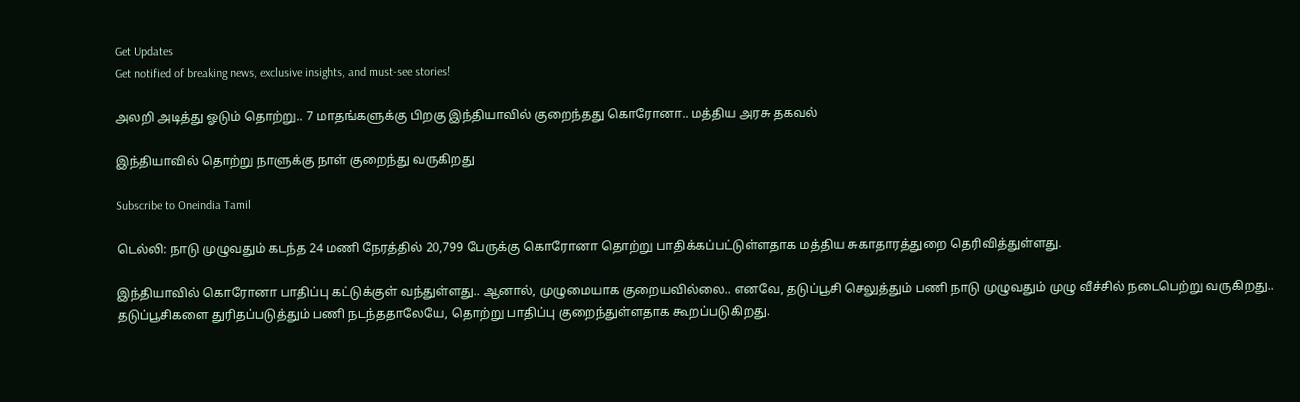Get Updates
Get notified of breaking news, exclusive insights, and must-see stories!

அலறி அடித்து ஓடும் தொற்று.. 7 மாதங்களுக்கு பிறகு இந்தியாவில் குறைந்தது கொரோனா.. மத்திய அரசு தகவல்

இந்தியாவில் தொற்று நாளுக்கு நாள் குறைந்து வருகிறது

Subscribe to Oneindia Tamil

டெல்லி: நாடு முழுவதும் கடந்த 24 மணி நேரத்தில் 20,799 பேருக்கு கொரோனா தொற்று பாதிக்கப்பட்டுள்ளதாக மத்திய சுகாதாரத்துறை தெரிவித்துள்ளது.

இந்தியாவில் கொரோனா பாதிப்பு கட்டுக்குள் வந்துள்ளது.. ஆனால், முழுமையாக குறையவில்லை.. எனவே, தடுப்பூசி செலுத்தும் பணி நாடு முழுவதும் முழு வீச்சில் நடைபெற்று வருகிறது.. தடுப்பூசிகளை துரிதப்படுத்தும் பணி நடந்ததாலேயே, தொற்று பாதிப்பு குறைந்துள்ளதாக கூறப்படுகிறது.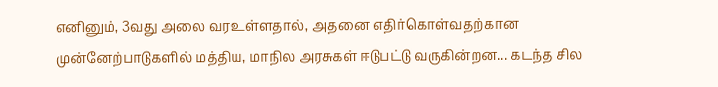எனினும், 3வது அலை வரஉள்ளதால், அதனை எதிர்கொள்வதற்கான முன்னேற்பாடுகளில் மத்திய, மாநில அரசுகள் ஈடுபட்டு வருகின்றன... கடந்த சில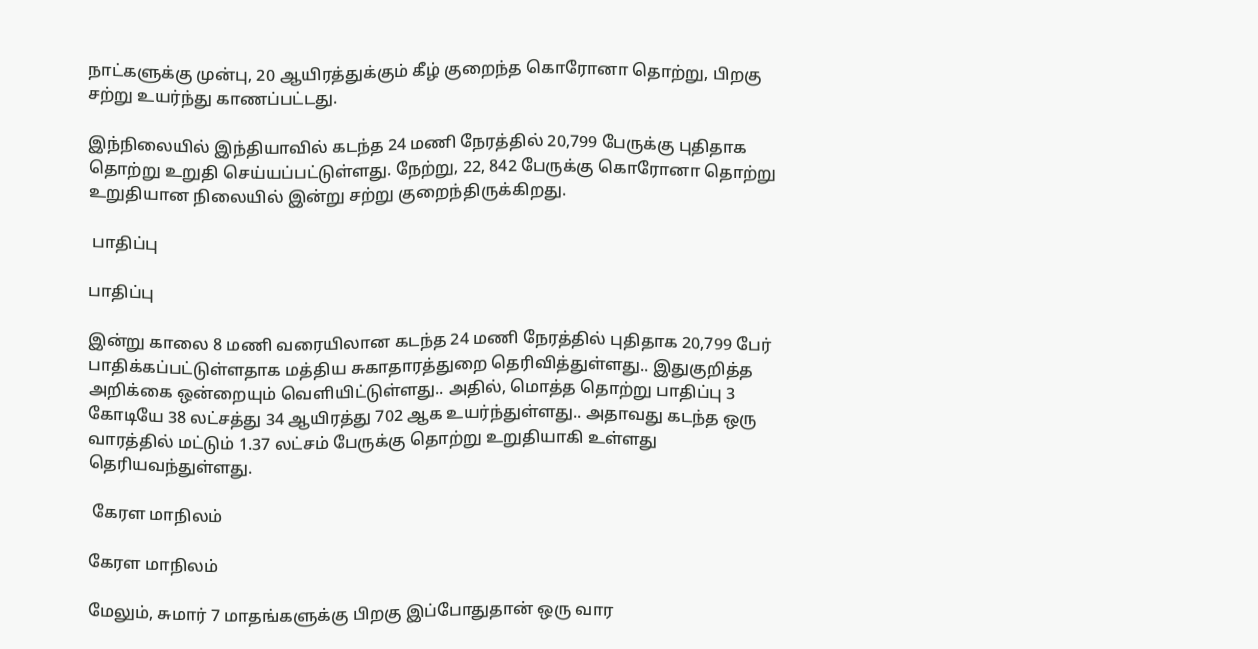நாட்களுக்கு முன்பு, 20 ஆயிரத்துக்கும் கீழ் குறைந்த கொரோனா தொற்று, பிறகு சற்று உயர்ந்து காணப்பட்டது.

இந்நிலையில் இந்தியாவில் கடந்த 24 மணி நேரத்தில் 20,799 பேருக்கு புதிதாக தொற்று உறுதி செய்யப்பட்டுள்ளது. நேற்று, 22, 842 பேருக்கு கொரோனா தொற்று உறுதியான நிலையில் இன்று சற்று குறைந்திருக்கிறது.

 பாதிப்பு

பாதிப்பு

இன்று காலை 8 மணி வரையிலான கடந்த 24 மணி நேரத்தில் புதிதாக 20,799 பேர் பாதிக்கப்பட்டுள்ளதாக மத்திய சுகாதாரத்துறை தெரிவித்துள்ளது.. இதுகுறித்த அறிக்கை ஒன்றையும் வெளியிட்டுள்ளது.. அதில், மொத்த தொற்று பாதிப்பு 3 கோடியே 38 லட்சத்து 34 ஆயிரத்து 702 ஆக உயர்ந்துள்ளது.. அதாவது கடந்த ஒரு வாரத்தில் மட்டும் 1.37 லட்சம் பேருக்கு தொற்று உறுதியாகி உள்ளது தெரியவந்துள்ளது.

 கேரள மாநிலம்

கேரள மாநிலம்

மேலும், சுமார் 7 மாதங்களுக்கு பிறகு இப்போதுதான் ஒரு வார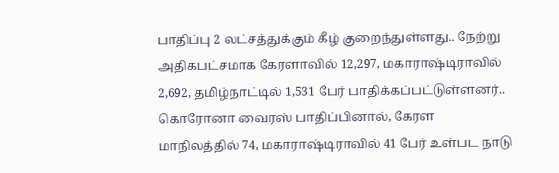பாதிப்பு 2 லட்சத்துக்கும் கீழ் குறைந்துள்ளது.. நேற்று அதிகபட்சமாக கேரளாவில் 12,297, மகாராஷ்டிராவில் 2,692, தமிழ்நாட்டில் 1,531 பேர் பாதிக்கப்பட்டுள்ளனர்.. கொரோனா வைரஸ் பாதிப்பினால், கேரள மாநிலத்தில் 74, மகாராஷ்டிராவில் 41 பேர் உள்பட நாடு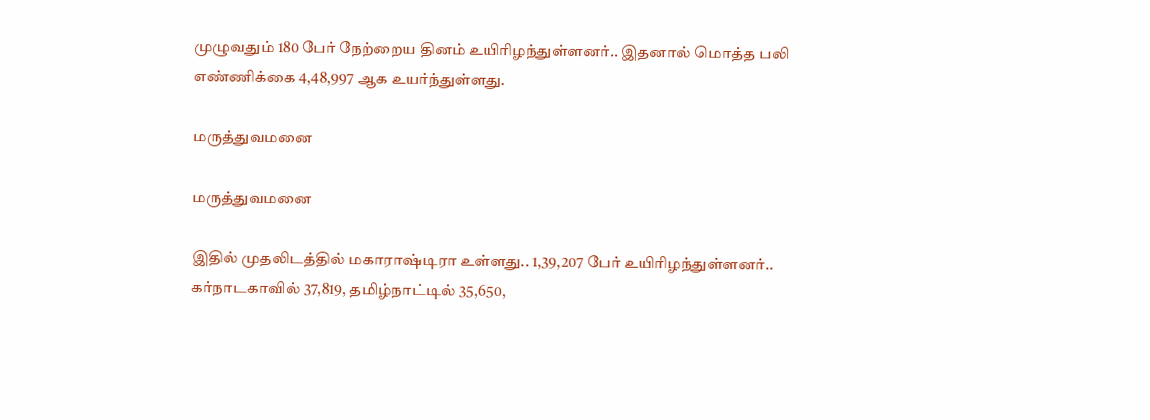முழுவதும் 180 பேர் நேற்றைய தினம் உயிரிழந்துள்ளனர்.. இதனால் மொத்த பலி எண்ணிக்கை 4,48,997 ஆக உயர்ந்துள்ளது.

மருத்துவமனை

மருத்துவமனை

இதில் முதலிடத்தில் மகாராஷ்டிரா உள்ளது.. 1,39,207 பேர் உயிரிழந்துள்ளனர்.. கர்நாடகாவில் 37,819, தமிழ்நாட்டில் 35,650,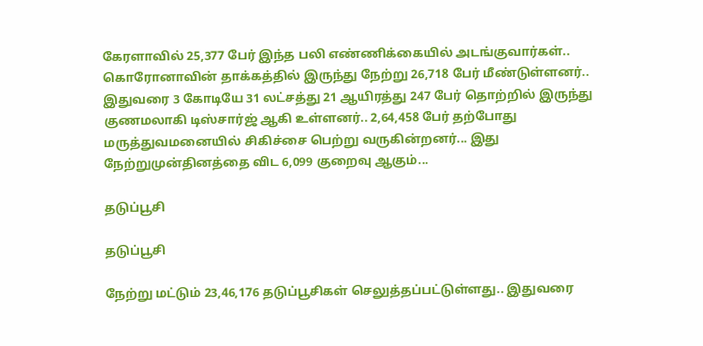கேரளாவில் 25,377 பேர் இந்த பலி எண்ணிக்கையில் அடங்குவார்கள்.. கொரோனாவின் தாக்கத்தில் இருந்து நேற்று 26,718 பேர் மீண்டுள்ளனர்.. இதுவரை 3 கோடியே 31 லட்சத்து 21 ஆயிரத்து 247 பேர் தொற்றில் இருந்து குணமலாகி டிஸ்சார்ஜ் ஆகி உள்ளனர்.. 2,64,458 பேர் தற்போது மருத்துவமனையில் சிகிச்சை பெற்று வருகின்றனர்... இது நேற்றுமுன்தினத்தை விட 6,099 குறைவு ஆகும்...

தடுப்பூசி

தடுப்பூசி

நேற்று மட்டும் 23,46,176 தடுப்பூசிகள் செலுத்தப்பட்டுள்ளது.. இதுவரை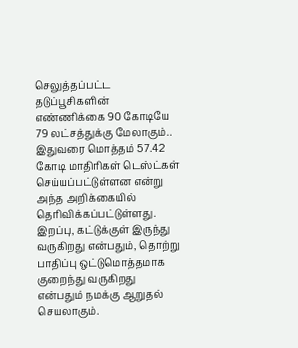செலுத்தப்பட்ட தடுப்பூசிகளின் எண்ணிக்கை 90 கோடியே 79 லட்சத்துக்கு மேலாகும்.. இதுவரை மொத்தம் 57.42 கோடி மாதிரிகள் டெஸ்ட்கள் செய்யப்பட்டுள்ளன என்று அந்த அறிக்கையில் தெரிவிக்கப்பட்டுள்ளது. இறப்பு, கட்டுக்குள் இருந்து வருகிறது என்பதும், தொற்று பாதிப்பு ஒட்டுமொத்தமாக குறைந்து வருகிறது என்பதும் நமக்கு ஆறுதல் செயலாகும்.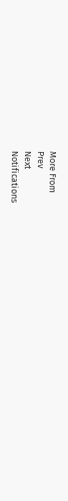More From
Prev
Next
Notifications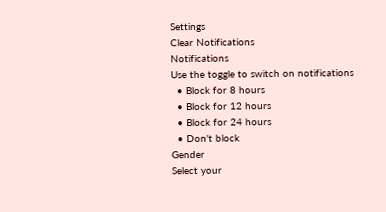Settings
Clear Notifications
Notifications
Use the toggle to switch on notifications
  • Block for 8 hours
  • Block for 12 hours
  • Block for 24 hours
  • Don't block
Gender
Select your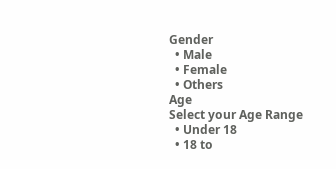Gender
  • Male
  • Female
  • Others
Age
Select your Age Range
  • Under 18
  • 18 to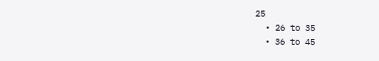25
  • 26 to 35
  • 36 to 45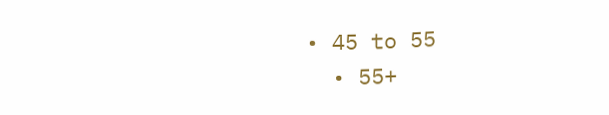• 45 to 55
  • 55+